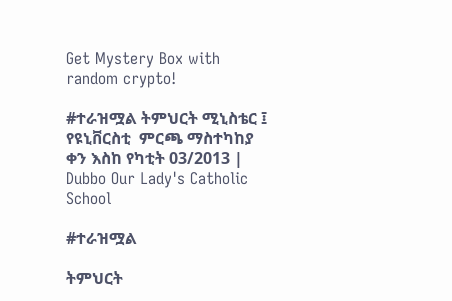Get Mystery Box with random crypto!

#ተራዝሟል ትምህርት ሚኒስቴር ፤ የዩኒቨርስቲ  ምርጫ ማስተካከያ ቀን እስከ የካቲት 03/2013 | Dubbo Our Lady's Catholic School

#ተራዝሟል

ትምህርት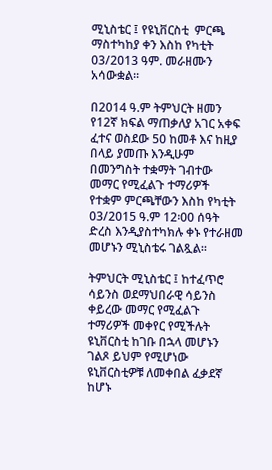ሚኒስቴር ፤ የዩኒቨርስቲ  ምርጫ ማስተካከያ ቀን እስከ የካቲት 03/2013 ዓም. መራዘሙን አሳውቋል።

በ2014 ዓ.ም ትምህርት ዘመን የ12ኛ ክፍል ማጠቃለያ አገር አቀፍ ፈተና ወስደው 50 ከመቶ እና ከዚያ በላይ ያመጡ እንዲሁም በመንግስት ተቋማት ገብተው መማር የሚፈልጉ ተማሪዎች የተቋም ምርጫቸውን እስከ የካቲት 03/2015 ዓ.ም 12፡00 ሰዓት ድረስ እንዲያስተካክሉ ቀኑ የተራዘመ መሆኑን ሚኒስቴሩ ገልጿል።

ትምህርት ሚኒስቴር ፤ ከተፈጥሮ ሳይንስ ወደማህበራዊ ሳይንስ ቀይረው መማር የሚፈልጉ ተማሪዎች መቀየር የሚችሉት ዩኒቨርስቲ ከገቡ በኋላ መሆኑን ገልጾ ይህም የሚሆነው ዩኒቨርስቲዎቹ ለመቀበል ፈቃደኛ ከሆኑ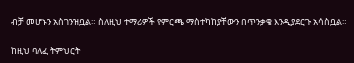ብቻ መሆኑን አስገንዝቧል። ስለዚህ ተማሪዎች የምርጫ ማስተካከያቸውን በጥንቃቄ እንዲያደርጉ አሳስቧል።

ከዚህ ባለፈ ትምህርት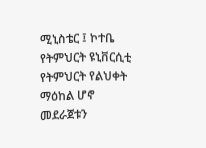ሚኒስቴር ፤ ኮተቤ የትምህርት ዩኒቨርሲቲ የትምህርት የልህቀት ማዕከል ሆኖ መደራጀቱን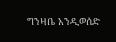ግንዛቤ አንዲወሰድ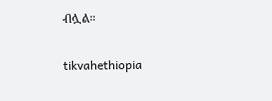ብሏል።

tikvahethiopia